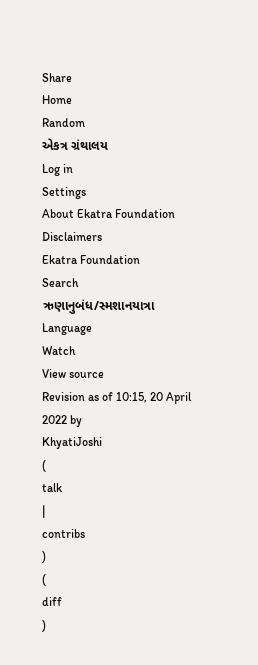Share
Home
Random
એકત્ર ગ્રંથાલય
Log in
Settings
About Ekatra Foundation
Disclaimers
Ekatra Foundation
Search
ઋણાનુબંધ/સ્મશાનયાત્રા
Language
Watch
View source
Revision as of 10:15, 20 April 2022 by
KhyatiJoshi
(
talk
|
contribs
)
(
diff
)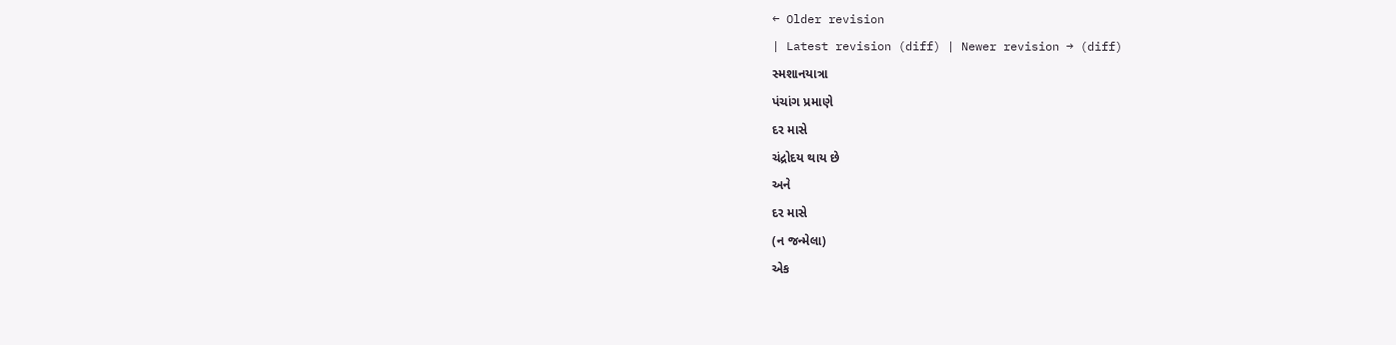← Older revision
| Latest revision (diff) | Newer revision → (diff)
સ્મશાનયાત્રા
પંચાંગ પ્રમાણે
દર માસે
ચંદ્રોદય થાય છે
અને
દર માસે
(ન જન્મેલા)
એક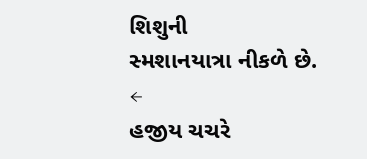શિશુની
સ્મશાનયાત્રા નીકળે છે.
←
હજીય ચચરે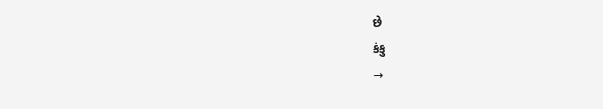છે
કંકુ
→